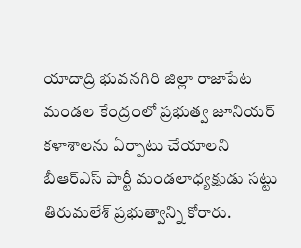యాదాద్రి భువనగిరి జిల్లా రాజాపేట మండల కేంద్రంలో ప్రభుత్వ జూనియర్ కళాశాలను ఏర్పాటు చేయాలని బీఆర్ఎస్ పార్టీ మండలాధ్యక్షుడు సట్టు తిరుమలేశ్ ప్రభుత్వాన్ని కోరారు.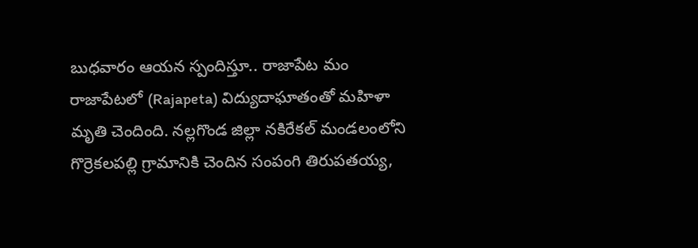బుధవారం ఆయన స్పందిస్తూ.. రాజాపేట మం
రాజాపేటలో (Rajapeta) విద్యుదాఘాతంతో మహిళా మృతి చెందింది. నల్లగొండ జిల్లా నకిరేకల్ మండలంలోని గొర్రెకలపల్లి గ్రామానికి చెందిన సంపంగి తిరుపతయ్య,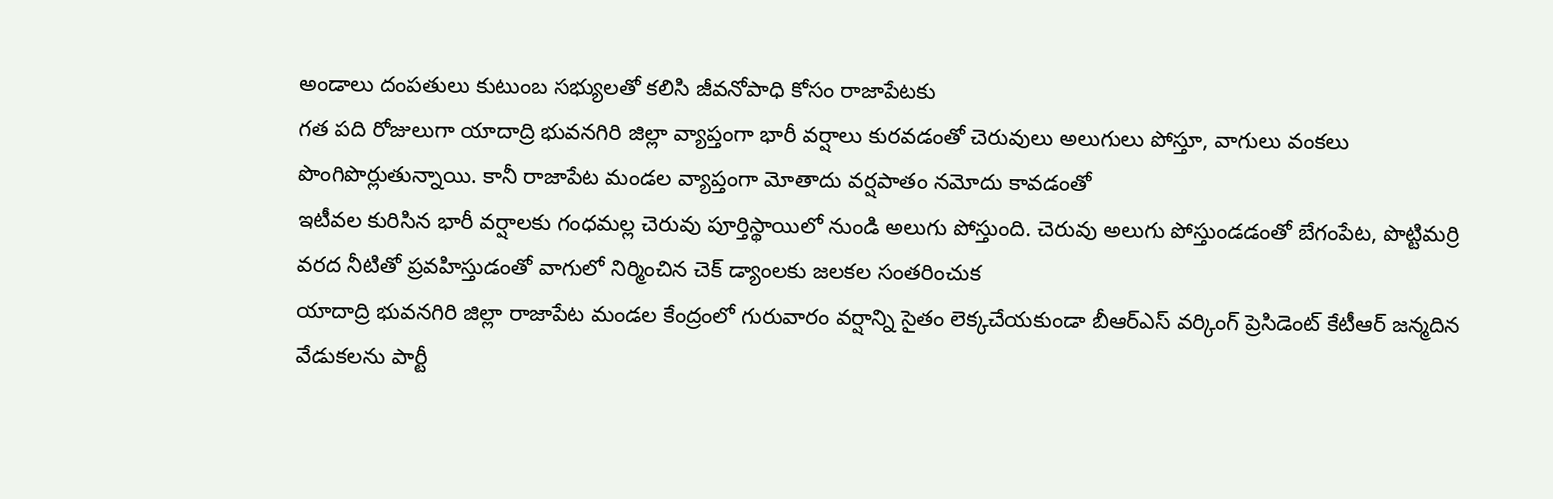అండాలు దంపతులు కుటుంబ సభ్యులతో కలిసి జీవనోపాధి కోసం రాజాపేటకు
గత పది రోజులుగా యాదాద్రి భువనగిరి జిల్లా వ్యాప్తంగా భారీ వర్షాలు కురవడంతో చెరువులు అలుగులు పోస్తూ, వాగులు వంకలు పొంగిపొర్లుతున్నాయి. కానీ రాజాపేట మండల వ్యాప్తంగా మోతాదు వర్షపాతం నమోదు కావడంతో
ఇటీవల కురిసిన భారీ వర్షాలకు గంధమల్ల చెరువు పూర్తిస్థాయిలో నుండి అలుగు పోస్తుంది. చెరువు అలుగు పోస్తుండడంతో బేగంపేట, పొట్టిమర్రి వరద నీటితో ప్రవహిస్తుడంతో వాగులో నిర్మించిన చెక్ డ్యాంలకు జలకల సంతరించుక
యాదాద్రి భువనగిరి జిల్లా రాజాపేట మండల కేంద్రంలో గురువారం వర్షాన్ని సైతం లెక్కచేయకుండా బీఆర్ఎస్ వర్కింగ్ ప్రెసిడెంట్ కేటీఆర్ జన్మదిన వేడుకలను పార్టీ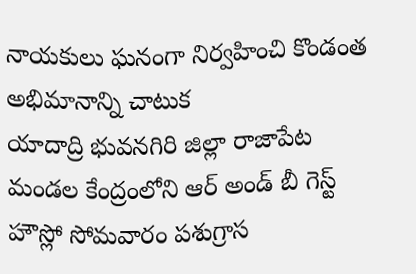నాయకులు ఘనంగా నిర్వహించి కొండంత అభిమానాన్ని చాటుక
యాదాద్రి భువనగిరి జిల్లా రాజాపేట మండల కేంద్రంలోని ఆర్ అండ్ బీ గెస్ట్ హౌస్లో సోమవారం పశుగ్రాస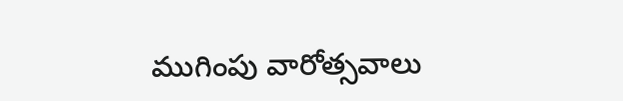ముగింపు వారోత్సవాలు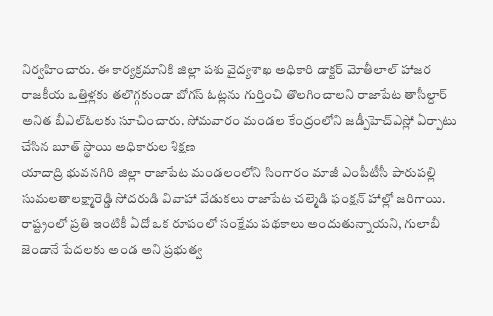నిర్వహించారు. ఈ కార్యక్రమానికి జిల్లా పశు వైద్యశాఖ అధికారి డాక్టర్ మోతీలాల్ హాజర
రాజకీయ ఒత్తిళ్లకు తలొగ్గకుండా బోగస్ ఓట్లను గుర్తించి తొలగించాలని రాజాపేట తాసీల్దార్ అనిత బీఎల్ఓలకు సూచించారు. సోమవారం మండల కేంద్రంలోని జడ్పీహెచ్ఎస్లో ఏర్పాటు చేసిన బూత్ స్థాయి అధికారుల శిక్షణ
యాదాద్రి భువనగిరి జిల్లా రాజాపేట మండలంలోని సింగారం మాజీ ఎంపీటీసీ పారుపల్లి సుమలతాలక్ష్మారెడ్డి సోదరుడి వివాహా వేడుకలు రాజాపేట చల్మెడి ఫంక్షన్ హాల్లో జరిగాయి.
రాష్ట్రంలో ప్రతి ఇంటికీ ఏదో ఒక రూపంలో సంక్షేమ పథకాలు అందుతున్నాయని, గులాబీ జెండానే పేదలకు అండ అని ప్రభుత్వ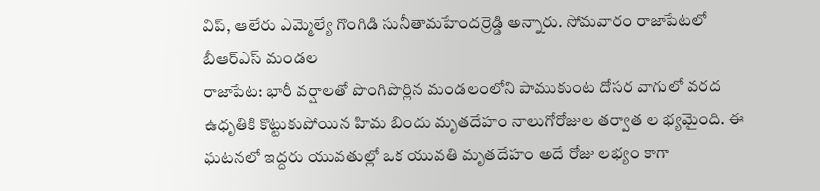విప్, ఆలేరు ఎమ్మెల్యే గొంగిడి సునీతామహేందర్రెడ్డి అన్నారు. సోమవారం రాజాపేటలో బీఆర్ఎస్ మండల
రాజాపేట: భారీ వర్షాలతో పొంగిపొర్లిన మండలంలోని పాముకుంట దోసర వాగులో వరద ఉధృతికి కొట్టుకుపోయిన హిమ బిందు మృతదేహం నాలుగోరోజుల తర్వాత ల భ్యమైంది. ఈ ఘటనలో ఇద్దరు యువతుల్లో ఒక యువతి మృతదేహం అదే రోజు లభ్యం కాగా